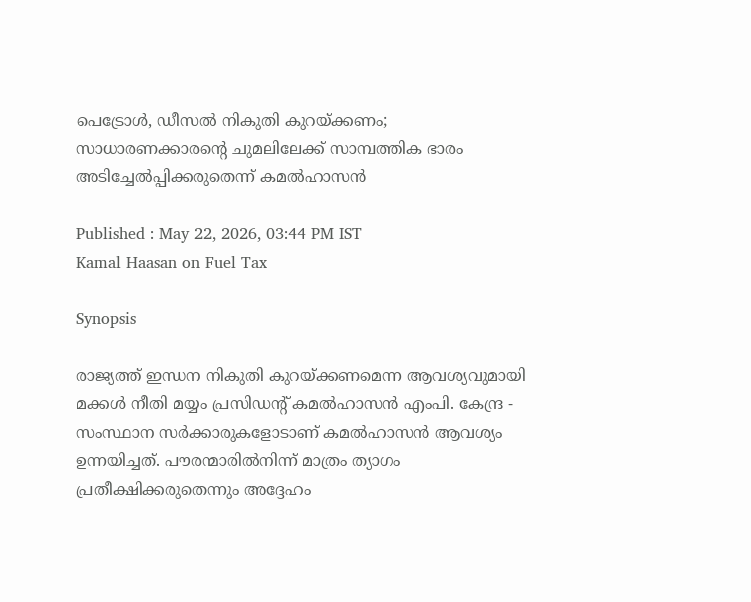പെട്രോൾ, ഡീസൽ നികുതി കുറയ്ക്കണം; സാധാരണക്കാരൻ്റെ ചുമലിലേക്ക് സാമ്പത്തിക ഭാരം അടിച്ചേൽപ്പിക്കരുതെന്ന് കമൽഹാസൻ

Published : May 22, 2026, 03:44 PM IST
Kamal Haasan on Fuel Tax

Synopsis

രാജ്യത്ത് ഇന്ധന നികുതി കുറയ്ക്കണമെന്ന ആവശ്യവുമായി മക്കൾ നീതി മയ്യം പ്രസിഡൻ്റ് കമൽഹാസൻ എംപി. കേന്ദ്ര - സംസ്ഥാന സർക്കാരുകളോടാണ് കമൽഹാസൻ ആവശ്യം ഉന്നയിച്ചത്. പൗരന്മാരിൽനിന്ന് മാത്രം ത്യാഗം പ്രതീക്ഷിക്കരുതെന്നും അദ്ദേഹം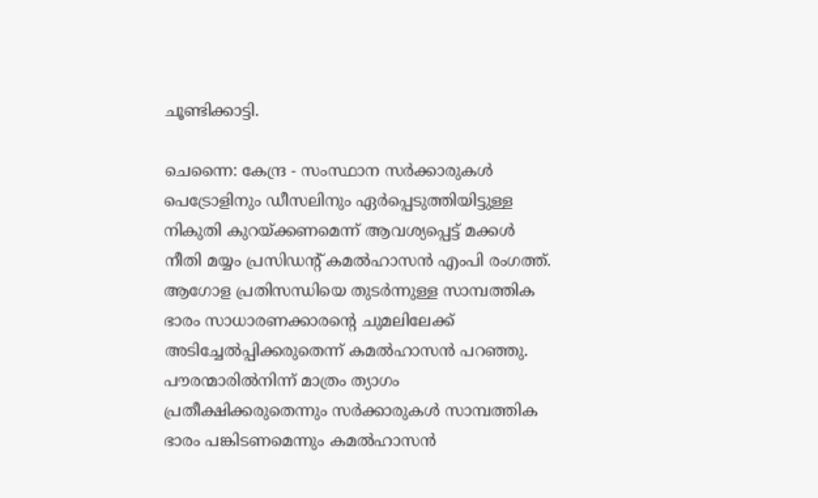ചൂണ്ടിക്കാട്ടി.

ചെന്നൈ: കേന്ദ്ര - സംസ്ഥാന സർക്കാരുകൾ പെട്രോളിനും ഡീസലിനും ഏർപ്പെടുത്തിയിട്ടുള്ള നികുതി കുറയ്ക്കണമെന്ന് ആവശ്യപ്പെട്ട് മക്കൾ നീതി മയ്യം പ്രസിഡൻ്റ് കമൽഹാസൻ എംപി രംഗത്ത്. ആഗോള പ്രതിസന്ധിയെ തുടർന്നുള്ള സാമ്പത്തിക ഭാരം സാധാരണക്കാരൻ്റെ ചുമലിലേക്ക് അടിച്ചേൽപ്പിക്കരുതെന്ന് കമൽഹാസൻ പറഞ്ഞു. പൗരന്മാരിൽനിന്ന് മാത്രം ത്യാഗം പ്രതീക്ഷിക്കരുതെന്നും സ‍ർക്കാരുകൾ സാമ്പത്തിക ഭാരം പങ്കിടണമെന്നും കമൽഹാസൻ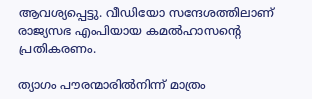ആവശ്യപ്പെട്ടു. വീഡിയോ സന്ദേശത്തിലാണ് രാജ്യസഭ എംപിയായ കമൽഹാസന്റെ പ്രതികരണം.

ത്യാഗം പൗരന്മാരിൽനിന്ന് മാത്രം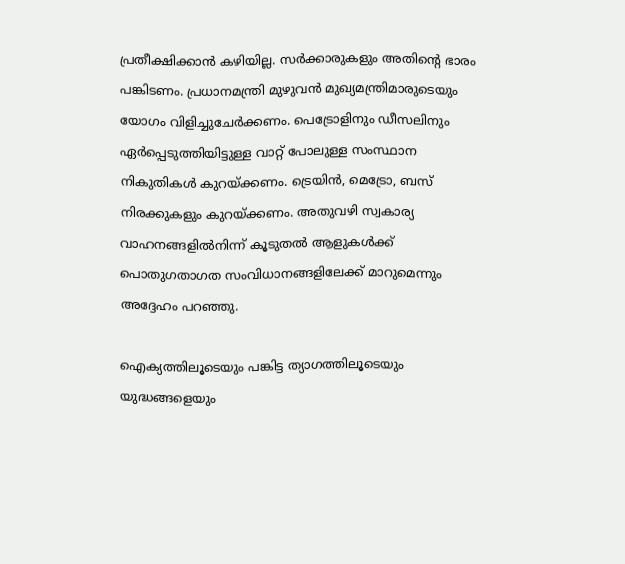പ്രതീക്ഷിക്കാൻ കഴിയില്ല. സർക്കാരുകളും അതിൻ്റെ ഭാരം പങ്കിടണം. പ്രധാനമന്ത്രി മുഴുവൻ മുഖ്യമന്ത്രിമാരുടെയും യോഗം വിളിച്ചുചേ‍ർക്കണം. പെട്രോളിനും ഡീസലിനും ഏർപ്പെടുത്തിയിട്ടുള്ള വാറ്റ് പോലുള്ള സംസ്ഥാന നികുതികൾ കുറയ്ക്കണം. ട്രെയിൻ, മെട്രോ, ബസ് നിരക്കുകളും കുറയ്ക്കണം. അതുവഴി സ്വകാര്യ വാഹനങ്ങളിൽനിന്ന് കൂടുതൽ ആളുകൾക്ക് പൊതുഗതാഗത സംവിധാനങ്ങളിലേക്ക് മാറുമെന്നും അദ്ദേഹം പറഞ്ഞു.

ഐക്യത്തിലൂടെയും പങ്കിട്ട ത്യാഗത്തിലൂടെയും യുദ്ധങ്ങളെയും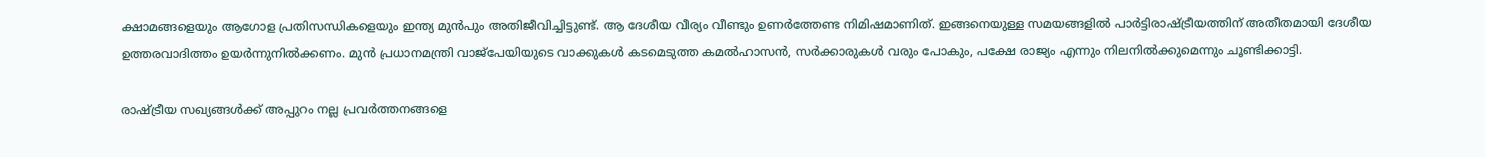ക്ഷാമങ്ങളെയും ആഗോള പ്രതിസന്ധികളെയും ഇന്ത്യ മുൻപും അതിജീവിച്ചിട്ടുണ്ട്. ആ ദേശീയ വീര്യം വീണ്ടും ഉണർത്തേണ്ട നിമിഷമാണിത്. ഇങ്ങനെയുള്ള സമയങ്ങളിൽ പാർട്ടിരാഷ്ട്രീയത്തിന് അതീതമായി ദേശീയ ഉത്തരവാദിത്തം ഉയർന്നുനിൽക്കണം. മുൻ പ്രധാനമന്ത്രി വാജ്പേയിയുടെ വാക്കുകൾ കടമെടുത്ത കമൽഹാസൻ, സർക്കാരുകൾ വരും പോകും, പക്ഷേ രാജ്യം എന്നും നിലനിൽക്കുമെന്നും ചൂണ്ടിക്കാട്ടി.

രാഷ്ട്രീയ സഖ്യങ്ങൾക്ക് അപ്പുറം നല്ല പ്രവർത്തനങ്ങളെ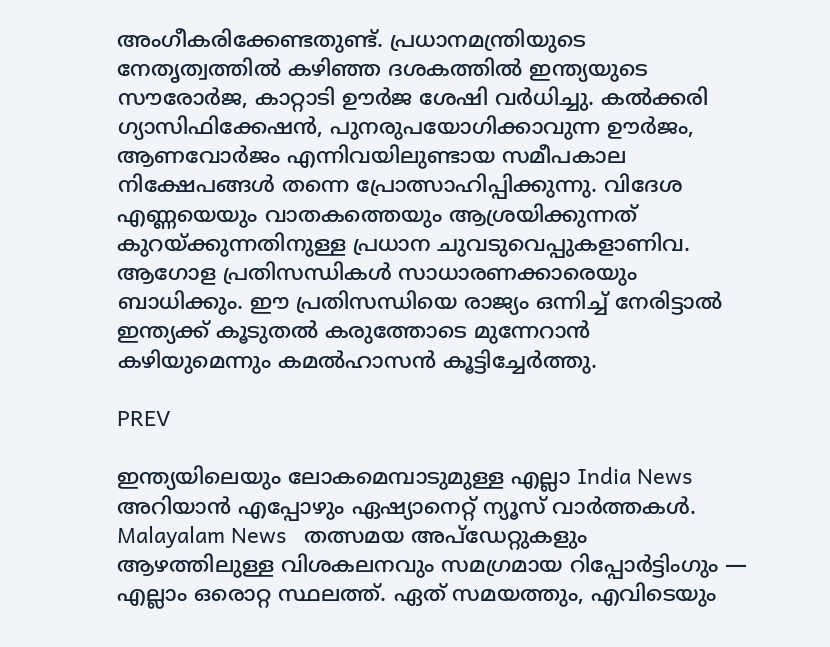അംഗീകരിക്കേണ്ടതുണ്ട്. പ്രധാനമന്ത്രിയുടെ നേതൃത്വത്തിൽ കഴിഞ്ഞ ദശകത്തിൽ ഇന്ത്യയുടെ സൗരോർജ, കാറ്റാടി ഊർജ ശേഷി വർധിച്ചു. കൽക്കരി ഗ്യാസിഫിക്കേഷൻ, പുനരുപയോഗിക്കാവുന്ന ഊർജം, ആണവോർജം എന്നിവയിലുണ്ടായ സമീപകാല നിക്ഷേപങ്ങൾ തന്നെ പ്രോത്സാഹിപ്പിക്കുന്നു. വിദേശ എണ്ണയെയും വാതകത്തെയും ആശ്രയിക്കുന്നത് കുറയ്ക്കുന്നതിനുള്ള പ്രധാന ചുവടുവെപ്പുകളാണിവ. ആഗോള പ്രതിസന്ധികൾ സാധാരണക്കാരെയും ബാധിക്കും. ഈ പ്രതിസന്ധിയെ രാജ്യം ഒന്നിച്ച് നേരിട്ടാൽ ഇന്ത്യക്ക് കൂടുതൽ കരുത്തോടെ മുന്നേറാൻ കഴിയുമെന്നും കമൽഹാസൻ കൂട്ടിച്ചേർത്തു.

PREV

ഇന്ത്യയിലെയും ലോകമെമ്പാടുമുള്ള എല്ലാ India News അറിയാൻ എപ്പോഴും ഏഷ്യാനെറ്റ് ന്യൂസ് വാർത്തകൾ. Malayalam News   തത്സമയ അപ്‌ഡേറ്റുകളും ആഴത്തിലുള്ള വിശകലനവും സമഗ്രമായ റിപ്പോർട്ടിംഗും — എല്ലാം ഒരൊറ്റ സ്ഥലത്ത്. ഏത് സമയത്തും, എവിടെയും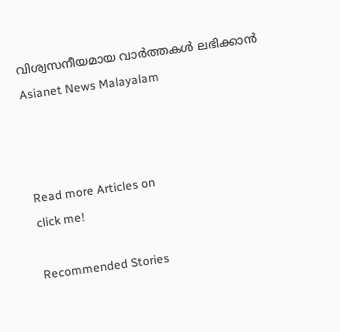വിശ്വസനീയമായ വാർത്തകൾ ലഭിക്കാൻ Asianet News Malayalam



Read more Articles on
click me!

Recommended Stories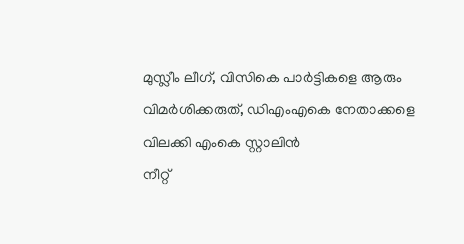മുസ്ലീം ലീഗ്, വിസികെ പാർട്ടികളെ ആരും വിമർശിക്കരുത്, ഡിഎംഎകെ നേതാക്കളെ വിലക്കി എംകെ സ്റ്റാലിൻ
നീറ്റ്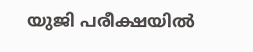യുജി പരീക്ഷയിൽ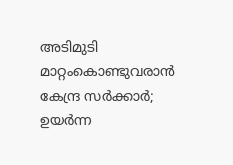അടിമുടി മാറ്റംകൊണ്ടുവരാൻ കേന്ദ്ര സർക്കാർ; ഉയർന്ന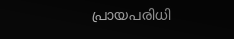പ്രായപരിധി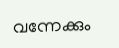വന്നേക്കും